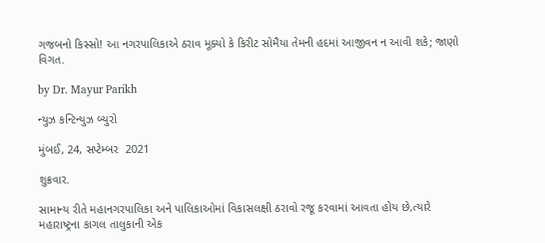ગજબનો કિસ્સો! આ નગરપાલિકાએ ઠરાવ મૂક્યો કે કિરીટ સોમૈયા તેમની હદમાં આજીવન ન આવી શકે; જાણો વિગત.

by Dr. Mayur Parikh

ન્યુઝ કન્ટિન્યુઝ બ્યુરો

મુંબઈ, 24, સપ્ટેમ્બર  2021

શુક્રવાર.

સામાન્ય રીતે મહાનગરપાલિકા અને પાલિકાઓમાં વિકાસલક્ષી ઠરાવો રજૂ કરવામાં આવતા હોય છે,ત્યારે મહારાષ્ટ્રના કાગલ તાલુકાની એક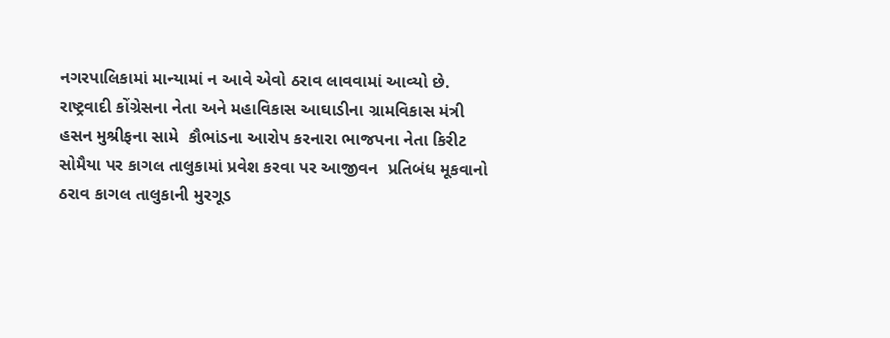નગરપાલિકામાં માન્યામાં ન આવે એવો ઠરાવ લાવવામાં આવ્યો છે. રાષ્ટ્રવાદી કોંગ્રેસના નેતા અને મહાવિકાસ આઘાડીના ગ્રામવિકાસ મંત્રી હસન મુશ્રીફના સામે  કૌભાંડના આરોપ કરનારા ભાજપના નેતા કિરીટ સોમૈયા પર કાગલ તાલુકામાં પ્રવેશ કરવા પર આજીવન  પ્રતિબંધ મૂકવાનો ઠરાવ કાગલ તાલુકાની મુરગૂડ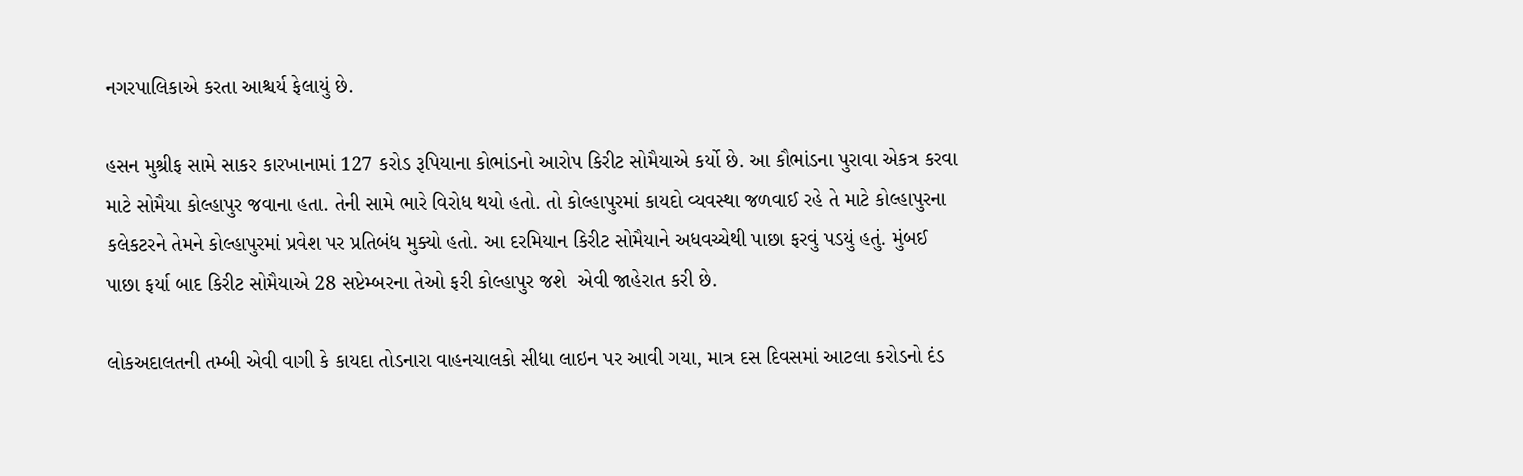નગરપાલિકાએ કરતા આશ્ચર્ય ફેલાયું છે.

હસન મુશ્રીફ સામે સાકર કારખાનામાં 127 કરોડ રૂપિયાના કોભાંડનો આરોપ કિરીટ સોમૈયાએ કર્યો છે. આ કૌભાંડના પુરાવા એકત્ર કરવા માટે સોમૈયા કોલ્હાપુર જવાના હતા. તેની સામે ભારે વિરોધ થયો હતો. તો કોલ્હાપુરમાં કાયદો વ્યવસ્થા જળવાઈ રહે તે માટે કોલ્હાપુરના કલેકટરને તેમને કોલ્હાપુરમાં પ્રવેશ પર પ્રતિબંધ મુક્યો હતો. આ દરમિયાન કિરીટ સોમૈયાને અધવચ્ચેથી પાછા ફરવું પડયું હતું. મુંબઈ પાછા ફર્યા બાદ કિરીટ સોમૈયાએ 28 સપ્ટેમ્બરના તેઓ ફરી કોલ્હાપુર જશે  એવી જાહેરાત કરી છે.

લોકઅદાલતની તમ્બી એવી વાગી કે કાયદા તોડનારા વાહનચાલકો સીધા લાઇન પર આવી ગયા, માત્ર દસ દિવસમાં આટલા કરોડનો દંડ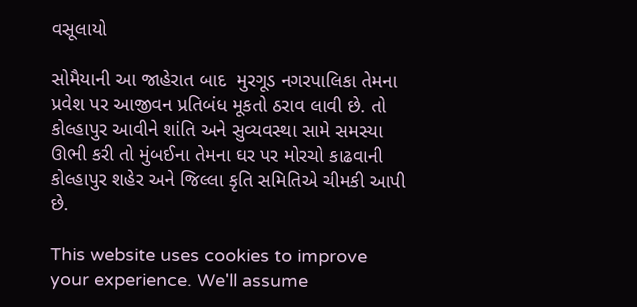વસૂલાયો

સોમૈયાની આ જાહેરાત બાદ  મુરગૂડ નગરપાલિકા તેમના પ્રવેશ પર આજીવન પ્રતિબંધ મૂકતો ઠરાવ લાવી છે. તો કોલ્હાપુર આવીને શાંતિ અને સુવ્યવસ્થા સામે સમસ્યા ઊભી કરી તો મુંબઈના તેમના ઘર પર મોરચો કાઢવાની કોલ્હાપુર શહેર અને જિલ્લા કૃતિ સમિતિએ ચીમકી આપી છે.

This website uses cookies to improve your experience. We'll assume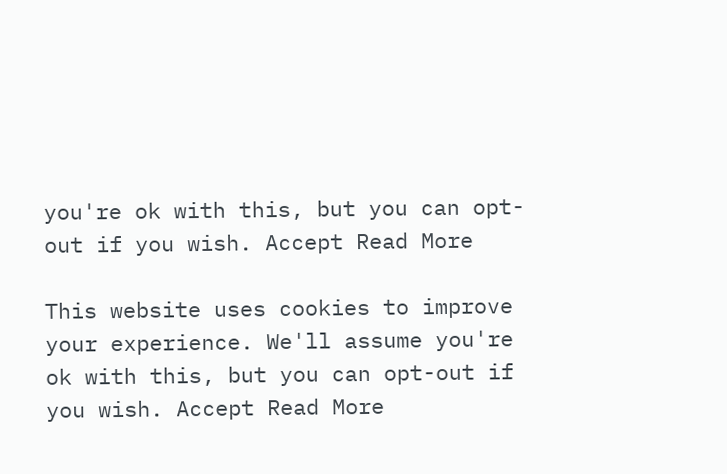you're ok with this, but you can opt-out if you wish. Accept Read More

This website uses cookies to improve your experience. We'll assume you're ok with this, but you can opt-out if you wish. Accept Read More